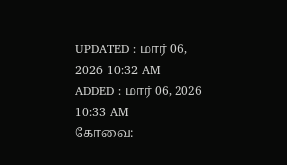UPDATED : மார் 06, 2026 10:32 AM
ADDED : மார் 06, 2026 10:33 AM
கோவை: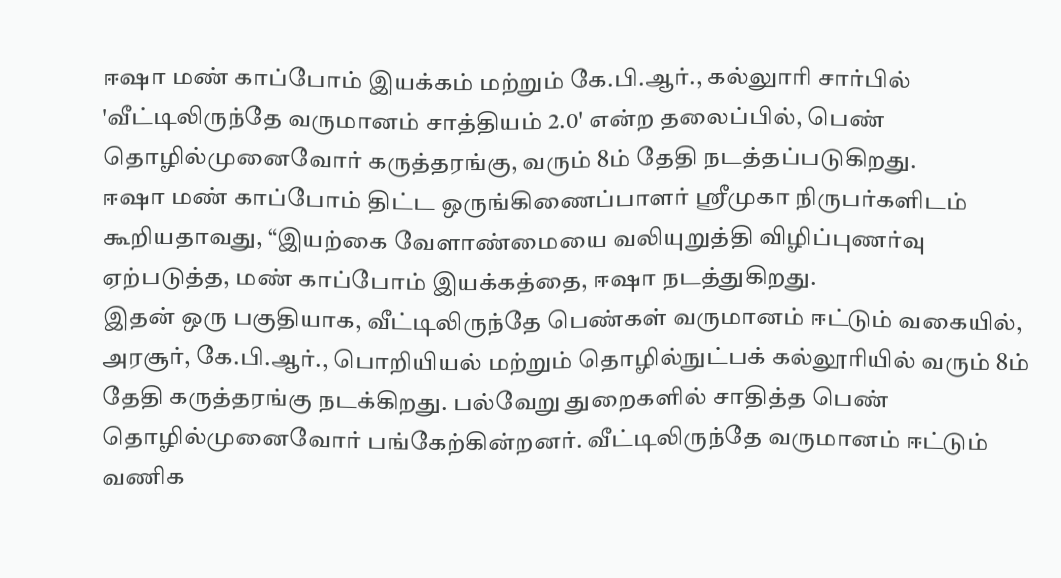ஈஷா மண் காப்போம் இயக்கம் மற்றும் கே.பி.ஆர்., கல்லுாரி சார்பில் 'வீட்டிலிருந்தே வருமானம் சாத்தியம் 2.0' என்ற தலைப்பில், பெண் தொழில்முனைவோர் கருத்தரங்கு, வரும் 8ம் தேதி நடத்தப்படுகிறது.
ஈஷா மண் காப்போம் திட்ட ஒருங்கிணைப்பாளர் ஸ்ரீமுகா நிருபர்களிடம் கூறியதாவது, “இயற்கை வேளாண்மையை வலியுறுத்தி விழிப்புணர்வு ஏற்படுத்த, மண் காப்போம் இயக்கத்தை, ஈஷா நடத்துகிறது.
இதன் ஒரு பகுதியாக, வீட்டிலிருந்தே பெண்கள் வருமானம் ஈட்டும் வகையில், அரசூர், கே.பி.ஆர்., பொறியியல் மற்றும் தொழில்நுட்பக் கல்லூரியில் வரும் 8ம் தேதி கருத்தரங்கு நடக்கிறது. பல்வேறு துறைகளில் சாதித்த பெண் தொழில்முனைவோர் பங்கேற்கின்றனர். வீட்டிலிருந்தே வருமானம் ஈட்டும் வணிக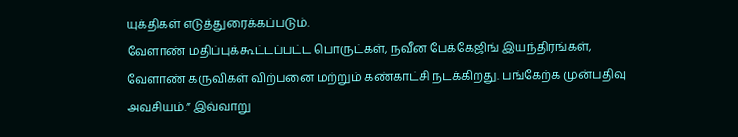யுக்திகள் எடுத்துரைக்கப்படும்.
வேளாண் மதிப்புக்கூட்டப்பட்ட பொருட்கள், நவீன பேக்கேஜிங் இயந்திரங்கள், வேளாண் கருவிகள் விற்பனை மற்றும் கண்காட்சி நடக்கிறது. பங்கேற்க முன்பதிவு அவசியம்.” இவ்வாறு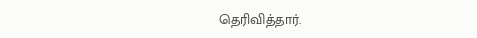தெரிவித்தார்.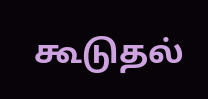கூடுதல்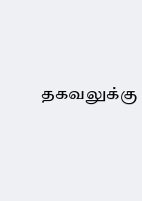தகவலுக்கு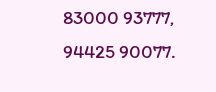83000 93777, 94425 90077.